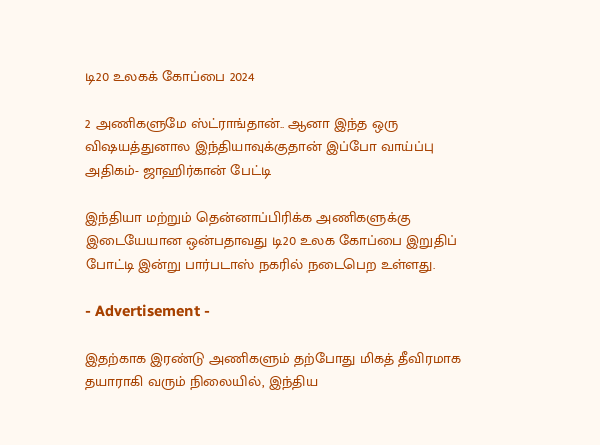டி20 உலகக் கோப்பை 2024

2 அணிகளுமே ஸ்ட்ராங்தான்.. ஆனா இந்த ஒரு விஷயத்துனால இந்தியாவுக்குதான் இப்போ வாய்ப்பு அதிகம்- ஜாஹிர்கான் பேட்டி

இந்தியா மற்றும் தென்னாப்பிரிக்க அணிகளுக்கு இடையேயான ஒன்பதாவது டி20 உலக கோப்பை இறுதிப் போட்டி இன்று பார்படாஸ் நகரில் நடைபெற உள்ளது.

- Advertisement -

இதற்காக இரண்டு அணிகளும் தற்போது மிகத் தீவிரமாக தயாராகி வரும் நிலையில், இந்திய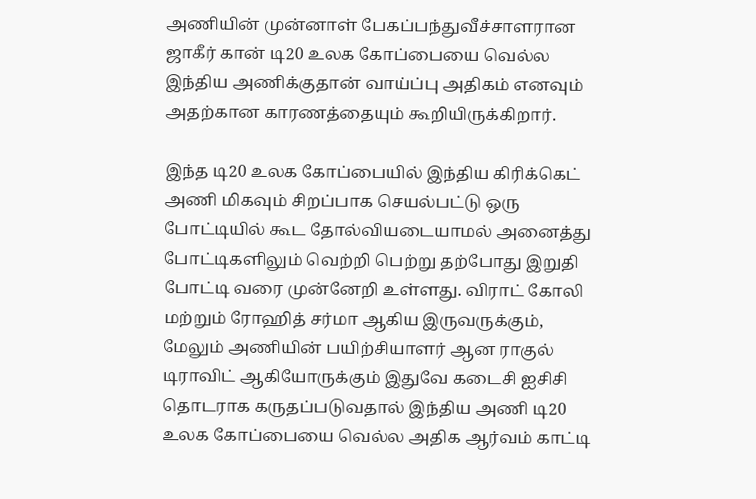அணியின் முன்னாள் பேகப்பந்துவீச்சாளரான ஜாகீர் கான் டி20 உலக கோப்பையை வெல்ல இந்திய அணிக்குதான் வாய்ப்பு அதிகம் எனவும் அதற்கான காரணத்தையும் கூறியிருக்கிறார்.

இந்த டி20 உலக கோப்பையில் இந்திய கிரிக்கெட் அணி மிகவும் சிறப்பாக செயல்பட்டு ஒரு போட்டியில் கூட தோல்வியடையாமல் அனைத்து போட்டிகளிலும் வெற்றி பெற்று தற்போது இறுதி போட்டி வரை முன்னேறி உள்ளது. விராட் கோலி மற்றும் ரோஹித் சர்மா ஆகிய இருவருக்கும், மேலும் அணியின் பயிற்சியாளர் ஆன ராகுல் டிராவிட் ஆகியோருக்கும் இதுவே கடைசி ஐசிசி தொடராக கருதப்படுவதால் இந்திய அணி டி20 உலக கோப்பையை வெல்ல அதிக ஆர்வம் காட்டி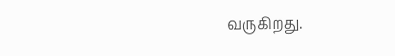வருகிறது.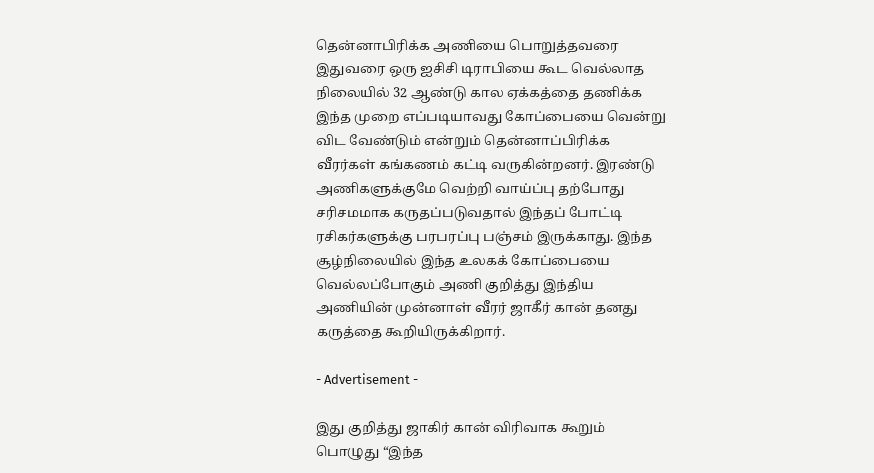தென்னாபிரிக்க அணியை பொறுத்தவரை இதுவரை ஒரு ஐசிசி டிராபியை கூட வெல்லாத நிலையில் 32 ஆண்டு கால ஏக்கத்தை தணிக்க இந்த முறை எப்படியாவது கோப்பையை வென்று விட வேண்டும் என்றும் தென்னாப்பிரிக்க வீரர்கள் கங்கணம் கட்டி வருகின்றனர். இரண்டு அணிகளுக்குமே வெற்றி வாய்ப்பு தற்போது சரிசமமாக கருதப்படுவதால் இந்தப் போட்டி ரசிகர்களுக்கு பரபரப்பு பஞ்சம் இருக்காது. இந்த சூழ்நிலையில் இந்த உலகக் கோப்பையை வெல்லப்போகும் அணி குறித்து இந்திய அணியின் முன்னாள் வீரர் ஜாகீர் கான் தனது கருத்தை கூறியிருக்கிறார்.

- Advertisement -

இது குறித்து ஜாகிர் கான் விரிவாக கூறும் பொழுது “இந்த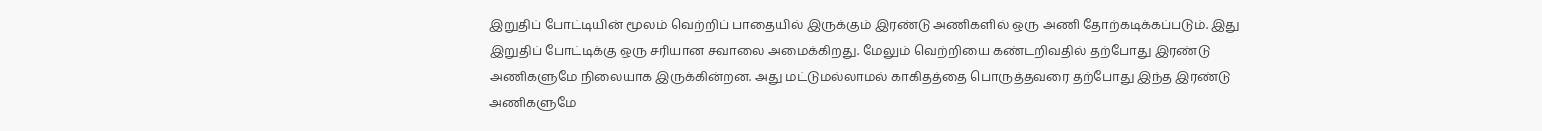இறுதிப் போட்டியின் மூலம் வெற்றிப் பாதையில் இருக்கும் இரண்டு அணிகளில் ஒரு அணி தோற்கடிக்கப்படும். இது இறுதிப் போட்டிக்கு ஒரு சரியான சவாலை அமைக்கிறது. மேலும் வெற்றியை கண்டறிவதில் தற்போது இரண்டு அணிகளுமே நிலையாக இருக்கின்றன. அது மட்டுமல்லாமல் காகிதத்தை பொருத்தவரை தற்போது இந்த இரண்டு அணிகளுமே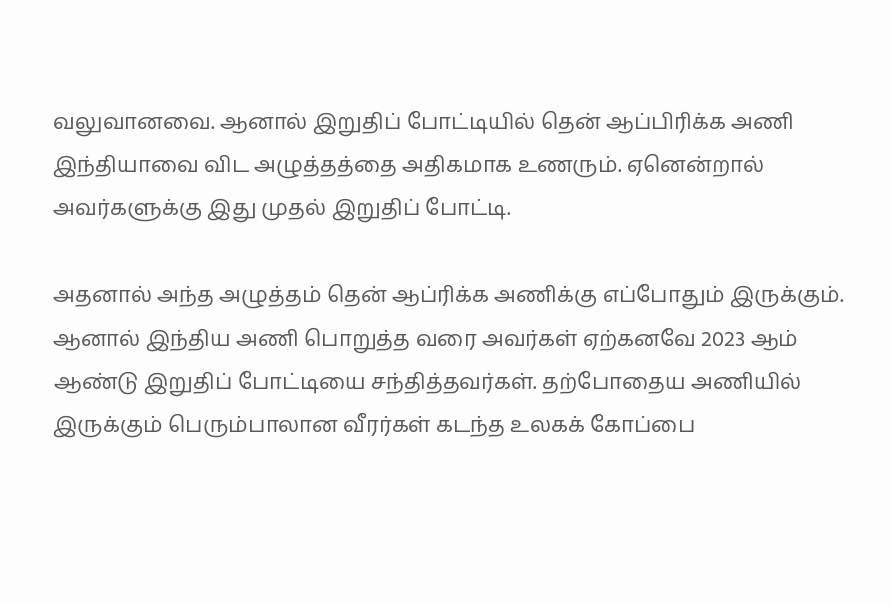வலுவானவை. ஆனால் இறுதிப் போட்டியில் தென் ஆப்பிரிக்க அணி இந்தியாவை விட அழுத்தத்தை அதிகமாக உணரும். ஏனென்றால் அவர்களுக்கு இது முதல் இறுதிப் போட்டி.

அதனால் அந்த அழுத்தம் தென் ஆப்ரிக்க அணிக்கு எப்போதும் இருக்கும். ஆனால் இந்திய அணி பொறுத்த வரை அவர்கள் ஏற்கனவே 2023 ஆம் ஆண்டு இறுதிப் போட்டியை சந்தித்தவர்கள். தற்போதைய அணியில் இருக்கும் பெரும்பாலான வீரர்கள் கடந்த உலகக் கோப்பை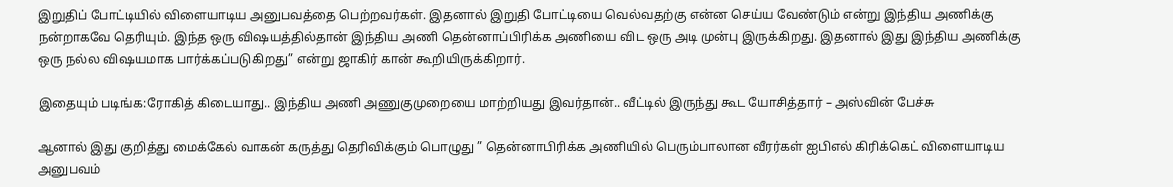இறுதிப் போட்டியில் விளையாடிய அனுபவத்தை பெற்றவர்கள். இதனால் இறுதி போட்டியை வெல்வதற்கு என்ன செய்ய வேண்டும் என்று இந்திய அணிக்கு நன்றாகவே தெரியும். இந்த ஒரு விஷயத்தில்தான் இந்திய அணி தென்னாப்பிரிக்க அணியை விட ஒரு அடி முன்பு இருக்கிறது. இதனால் இது இந்திய அணிக்கு ஒரு நல்ல விஷயமாக பார்க்கப்படுகிறது” என்று ஜாகிர் கான் கூறியிருக்கிறார்.

இதையும் படிங்க:ரோகித் கிடையாது.. இந்திய அணி அணுகுமுறையை மாற்றியது இவர்தான்.. வீட்டில் இருந்து கூட யோசித்தார் – அஸ்வின் பேச்சு

ஆனால் இது குறித்து மைக்கேல் வாகன் கருத்து தெரிவிக்கும் பொழுது ” தென்னாபிரிக்க அணியில் பெரும்பாலான வீரர்கள் ஐபிஎல் கிரிக்கெட் விளையாடிய அனுபவம்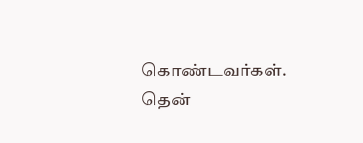கொண்டவர்கள். தென்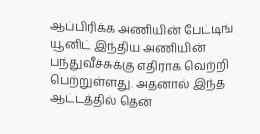ஆப்பிரிக்க அணியின் பேட்டிங் யூனிட் இந்திய அணியின் பந்துவீச்சுக்கு எதிராக வெற்றி பெற்றுள்ளது. அதனால் இந்த ஆட்டத்தில் தென்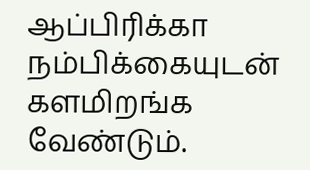ஆப்பிரிக்கா நம்பிக்கையுடன் களமிறங்க வேண்டும்.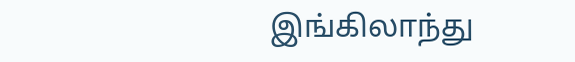இங்கிலாந்து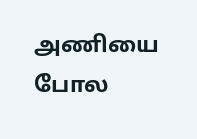அணியை போல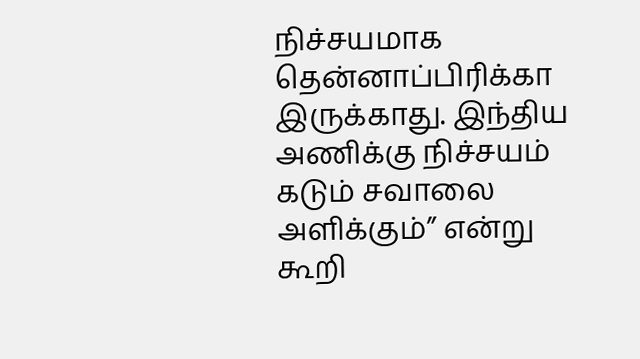நிச்சயமாக தென்னாப்பிரிக்கா இருக்காது. இந்திய அணிக்கு நிச்சயம் கடும் சவாலை அளிக்கும்” என்று கூறி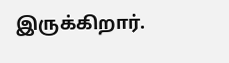இருக்கிறார்.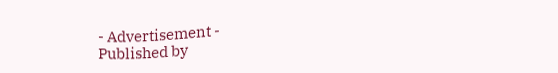- Advertisement -
Published by